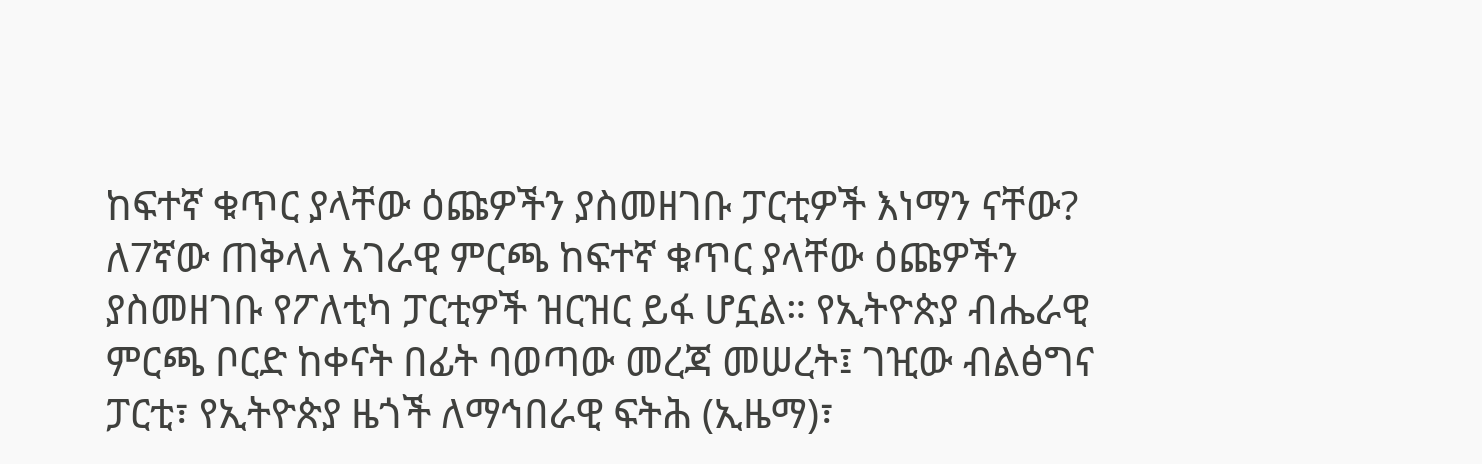ከፍተኛ ቁጥር ያላቸው ዕጩዎችን ያስመዘገቡ ፓርቲዎች እነማን ናቸው?
ለ7ኛው ጠቅላላ አገራዊ ምርጫ ከፍተኛ ቁጥር ያላቸው ዕጩዎችን ያስመዘገቡ የፖለቲካ ፓርቲዎች ዝርዝር ይፋ ሆኗል። የኢትዮጵያ ብሔራዊ ምርጫ ቦርድ ከቀናት በፊት ባወጣው መረጃ መሠረት፤ ገዢው ብልፅግና ፓርቲ፣ የኢትዮጵያ ዜጎች ለማኅበራዊ ፍትሕ (ኢዜማ)፣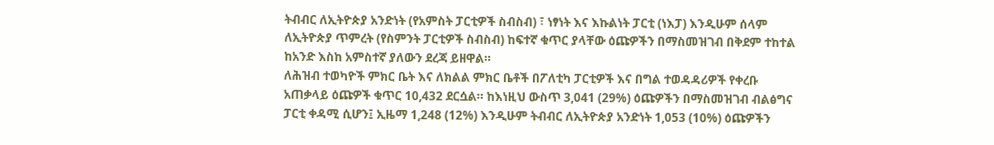ትብብር ለኢትዮጵያ አንድነት (የአምስት ፓርቲዎች ስብስብ) ፣ ነፃነት እና እኩልነት ፓርቲ (ነእፓ) እንዲሁም ሰላም ለኢትዮጵያ ጥምረት (የስምንት ፓርቲዎች ስብስብ) ከፍተኛ ቁጥር ያላቸው ዕጩዎችን በማስመዝገብ በቅደም ተከተል ከአንድ እስከ አምስተኛ ያለውን ደረጃ ይዘዋል።
ለሕዝብ ተወካዮች ምክር ቤት እና ለክልል ምክር ቤቶች በፖለቲካ ፓርቲዎች እና በግል ተወዳዳሪዎች የቀረቡ አጠቃላይ ዕጩዎች ቁጥር 10,432 ደርሷል። ከእነዚህ ውስጥ 3,041 (29%) ዕጩዎችን በማስመዝገብ ብልፅግና ፓርቲ ቀዳሚ ሲሆን፤ ኢዜማ 1,248 (12%) እንዲሁም ትብብር ለኢትዮጵያ አንድነት 1,053 (10%) ዕጩዎችን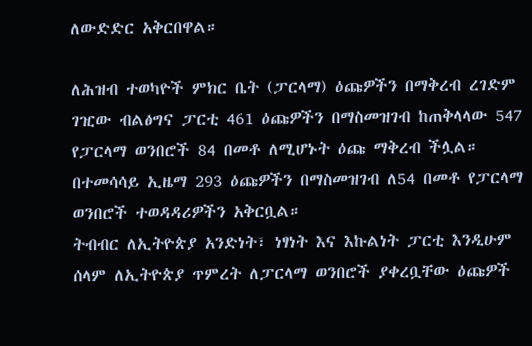ለውድድር አቅርበዋል።

ለሕዝብ ተወካዮች ምክር ቤት (ፓርላማ) ዕጩዎችን በማቅረብ ረገድም ገዢው ብልፅግና ፓርቲ 461 ዕጩዎችን በማስመዝገብ ከጠቅላላው 547 የፓርላማ ወንበሮች 84 በመቶ ለሚሆኑት ዕጩ ማቅረብ ችሏል። በተመሳሳይ ኢዜማ 293 ዕጩዎችን በማስመዝገብ ለ54 በመቶ የፓርላማ ወንበሮች ተወዳዳሪዎችን አቅርቧል።
ትብብር ለኢትዮጵያ አንድነት፣ ነፃነት እና እኩልነት ፓርቲ እንዲሁም ሰላም ለኢትዮጵያ ጥምረት ለፓርላማ ወንበሮች ያቀረቧቸው ዕጩዎች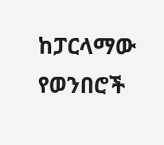ከፓርላማው የወንበሮች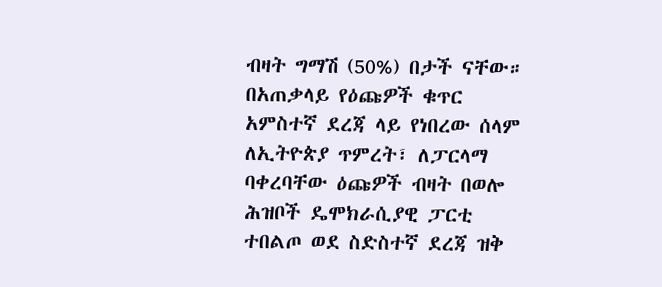ብዛት ግማሽ (50%) በታች ናቸው።
በአጠቃላይ የዕጩዎች ቁጥር አምስተኛ ደረጃ ላይ የነበረው ሰላም ለኢትዮጵያ ጥምረት፣ ለፓርላማ ባቀረባቸው ዕጩዎች ብዛት በወሎ ሕዝቦች ዴሞክራሲያዊ ፓርቲ ተበልጦ ወደ ስድስተኛ ደረጃ ዝቅ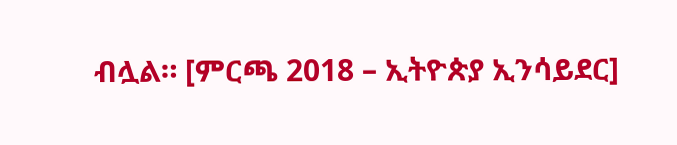ብሏል። [ምርጫ 2018 – ኢትዮጵያ ኢንሳይደር]